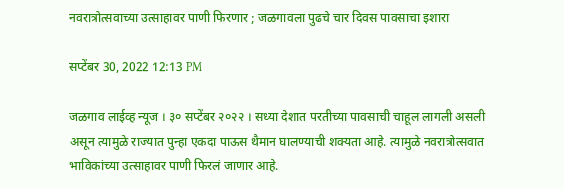नवरात्रोत्सवाच्या उत्साहावर पाणी फिरणार ; जळगावला पुढचे चार दिवस पावसाचा इशारा

सप्टेंबर 30, 2022 12:13 PM

जळगाव लाईव्ह न्यूज । ३० सप्टेंबर २०२२ । सध्या देशात परतीच्या पावसाची चाहूल लागली असली असून त्यामुळे राज्यात पुन्हा एकदा पाऊस थैमान घालण्याची शक्यता आहे. त्यामुळे नवरात्रोत्सवात भाविकांच्या उत्साहावर पाणी फिरलं जाणार आहे.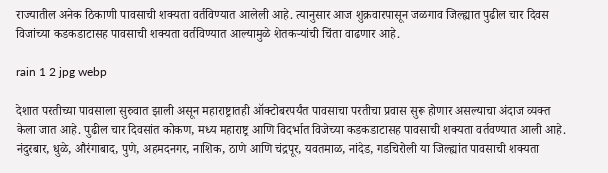राज्यातील अनेक ठिकाणी पावसाची शक्यता वर्तविण्यात आलेली आहे. त्यानुसार आज शुक्रवारपासून जळगाव जिल्ह्यात पुढील चार दिवस विजांच्या कडकडाटासह पावसाची शक्यता वर्तविण्यात आल्यामुळे शेतकऱ्यांची चिंता वाढणार आहे.

rain 1 2 jpg webp

देशात परतीच्या पावसाला सुरुवात झाली असून महाराष्ट्रातही ऑक्टोबरपर्यंत पावसाचा परतीचा प्रवास सुरू होणार असल्याचा अंदाज व्यक्त केला जात आहे. पुढील चार दिवसांत कोकण, मध्य महाराष्ट्र आणि विदर्भात विजेच्या कडकडाटासह पावसाची शक्यता वर्तवण्यात आली आहे. नंदुरबार, धुळे, औरंगाबाद, पुणे, अहमदनगर, नाशिक, ठाणे आणि चंद्रपूर, यवतमाळ, नांदेड, गडचिरोली या जिल्ह्यांत पावसाची शक्यता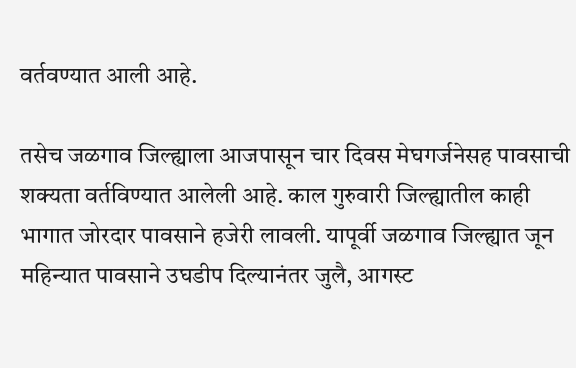वर्तवण्यात आली आहे.

तसेच जळगाव जिल्ह्याला आजपासून चार दिवस मेघगर्जनेसह पावसाची शक्यता वर्तविण्यात आलेली आहे. काल गुरुवारी जिल्ह्यातील काही भागात जोरदार पावसाने हजेरी लावली. यापूर्वी जळगाव जिल्ह्यात जून महिन्यात पावसाने उघडीप दिल्यानंतर जुलै, आगस्ट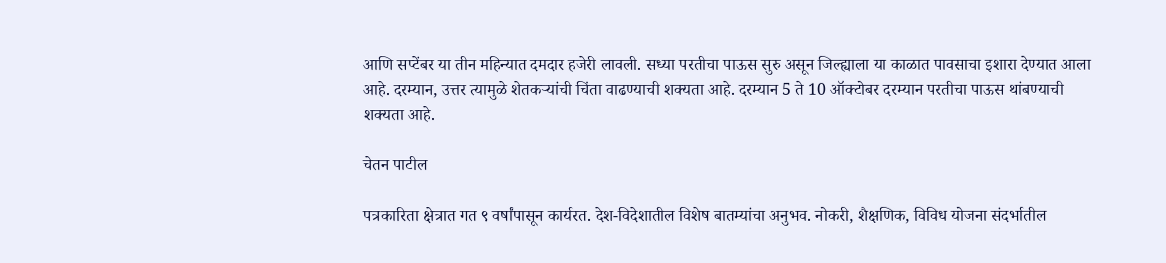आणि सप्टेंबर या तीन महिन्यात दमदार हजेरी लावली. सध्या परतीचा पाऊस सुरु असून जिल्ह्याला या काळात पावसाचा इशारा देण्यात आला आहे. दरम्यान, उत्तर त्यामुळे शेतकऱ्यांची चिंता वाढण्याची शक्यता आहे. दरम्यान 5 ते 10 ऑक्टोबर दरम्यान परतीचा पाऊस थांबण्याची शक्यता आहे.

चेतन पाटील

पत्रकारिता क्षेत्रात गत ९ वर्षांपासून कार्यरत. देश-विदेशातील विशेष बातम्यांचा अनुभव. नोकरी, शैक्षणिक, विविध योजना संदर्भातील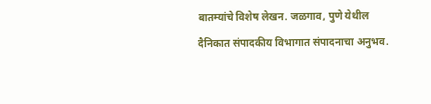बातम्यांचे विशेष लेखन. जळगाव, पुणे येथील दैनिकात संपादकीय विभागात संपादनाचा अनुभव.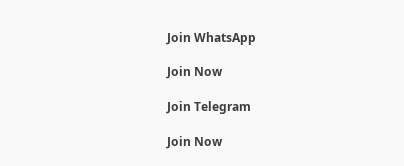Join WhatsApp

Join Now

Join Telegram

Join Now